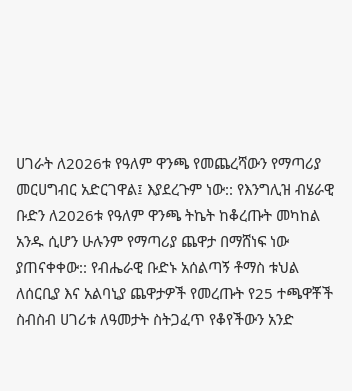ሀገራት ለ2026ቱ የዓለም ዋንጫ የመጨረሻውን የማጣሪያ መርሀግብር አድርገዋል፤ እያደረጉም ነው:: የእንግሊዝ ብሄራዊ ቡድን ለ2026ቱ የዓለም ዋንጫ ትኬት ከቆረጡት መካከል አንዱ ሲሆን ሁሉንም የማጣሪያ ጨዋታ በማሸነፍ ነው ያጠናቀቀው:: የብሔራዊ ቡድኑ አሰልጣኝ ቶማስ ቱህል ለሰርቢያ እና አልባኒያ ጨዋታዎች የመረጡት የ25 ተጫዋቾች ስብስብ ሀገሪቱ ለዓመታት ስትጋፈጥ የቆየችውን አንድ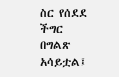ስር የሰደደ ችግር በግልጽ አሳይቷል፤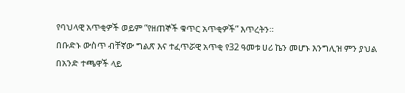የባህላዊ አጥቂዎች ወይም “የዘጠኞች ቁጥር አጥቂዎች” እጥረትን።
በቡድኑ ውስጥ ብቸኛው ግልጽ እና ተፈጥሯዊ አጥቂ የ32 ዓመቱ ሀሪ ኬን መሆኑ እንግሊዝ ምን ያህል በአንድ ተጫዋች ላይ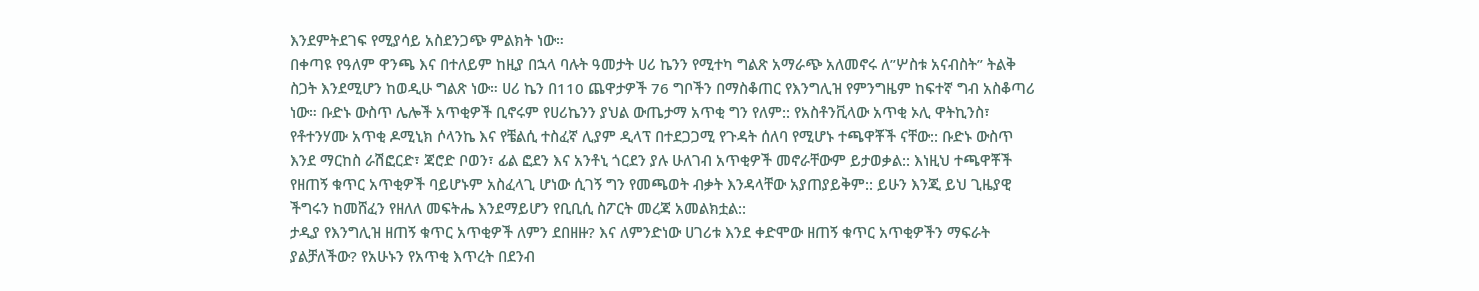እንደምትደገፍ የሚያሳይ አስደንጋጭ ምልክት ነው።
በቀጣዩ የዓለም ዋንጫ እና በተለይም ከዚያ በኋላ ባሉት ዓመታት ሀሪ ኬንን የሚተካ ግልጽ አማራጭ አለመኖሩ ለ”ሦስቱ አናብስት” ትልቅ ስጋት እንደሚሆን ከወዲሁ ግልጽ ነው። ሀሪ ኬን በ110 ጨዋታዎች 76 ግቦችን በማስቆጠር የእንግሊዝ የምንግዜም ከፍተኛ ግብ አስቆጣሪ ነው። ቡድኑ ውስጥ ሌሎች አጥቂዎች ቢኖሩም የሀሪኬንን ያህል ውጤታማ አጥቂ ግን የለም:: የአስቶንቪላው አጥቂ ኦሊ ዋትኪንስ፣ የቶተንሃሙ አጥቂ ዶሚኒክ ሶላንኬ እና የቼልሲ ተስፈኛ ሊያም ዲላፕ በተደጋጋሚ የጉዳት ሰለባ የሚሆኑ ተጫዋቾች ናቸው:: ቡድኑ ውስጥ እንደ ማርከስ ራሽፎርድ፣ ጃሮድ ቦወን፣ ፊል ፎደን እና አንቶኒ ጎርደን ያሉ ሁለገብ አጥቂዎች መኖራቸውም ይታወቃል:: እነዚህ ተጫዋቾች የዘጠኝ ቁጥር አጥቂዎች ባይሆኑም አስፈላጊ ሆነው ሲገኝ ግን የመጫወት ብቃት እንዳላቸው አያጠያይቅም:: ይሁን እንጂ ይህ ጊዜያዊ ችግሩን ከመሸፈን የዘለለ መፍትሔ እንደማይሆን የቢቢሲ ስፖርት መረጃ አመልክቷል::
ታዲያ የእንግሊዝ ዘጠኝ ቁጥር አጥቂዎች ለምን ደበዘዙ? እና ለምንድነው ሀገሪቱ እንደ ቀድሞው ዘጠኝ ቁጥር አጥቂዎችን ማፍራት ያልቻለችው? የአሁኑን የአጥቂ እጥረት በደንብ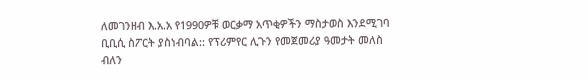ለመገንዘብ እ.አ.አ የ1990ዎቹ ወርቃማ አጥቂዎችን ማስታወስ እንደሚገባ ቢቢሲ ስፖርት ያስነብባል:: የፕሪምየር ሊጉን የመጀመሪያ ዓመታት መለስ ብለን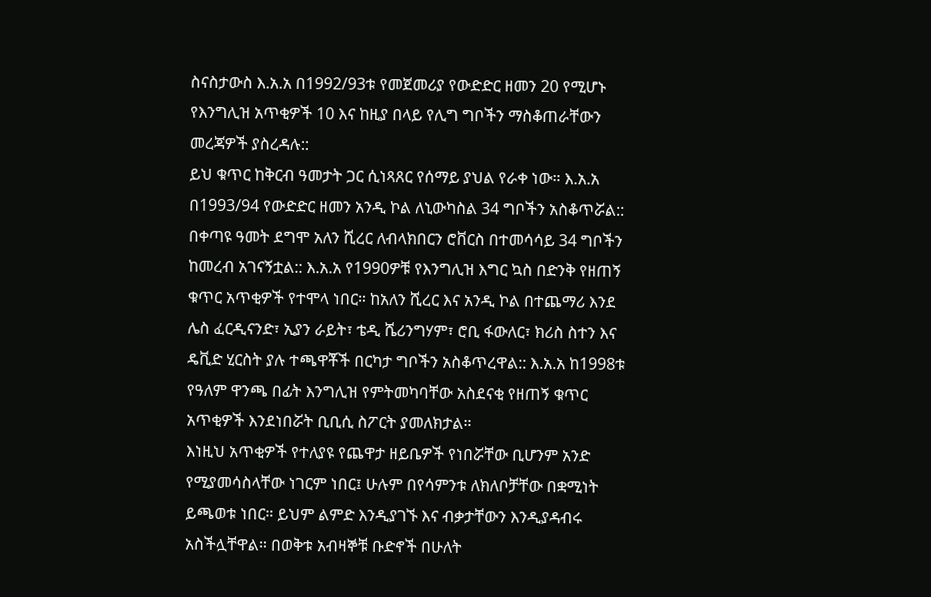ስናስታውስ እ.አ.አ በ1992/93ቱ የመጀመሪያ የውድድር ዘመን 20 የሚሆኑ የእንግሊዝ አጥቂዎች 10 እና ከዚያ በላይ የሊግ ግቦችን ማስቆጠራቸውን መረጃዎች ያስረዳሉ::
ይህ ቁጥር ከቅርብ ዓመታት ጋር ሲነጻጸር የሰማይ ያህል የራቀ ነው። እ.አ.አ በ1993/94 የውድድር ዘመን አንዲ ኮል ለኒውካስል 34 ግቦችን አስቆጥሯል:: በቀጣዩ ዓመት ደግሞ አለን ሺረር ለብላክበርን ሮቨርስ በተመሳሳይ 34 ግቦችን ከመረብ አገናኝቷል:: እ.አ.አ የ1990ዎቹ የእንግሊዝ እግር ኳስ በድንቅ የዘጠኝ ቁጥር አጥቂዎች የተሞላ ነበር። ከአለን ሺረር እና አንዲ ኮል በተጨማሪ እንደ ሌስ ፈርዲናንድ፣ ኢያን ራይት፣ ቴዲ ሼሪንግሃም፣ ሮቢ ፋውለር፣ ክሪስ ስተን እና ዴቪድ ሂርስት ያሉ ተጫዋቾች በርካታ ግቦችን አስቆጥረዋል:: እ.አ.አ ከ1998ቱ የዓለም ዋንጫ በፊት እንግሊዝ የምትመካባቸው አስደናቂ የዘጠኝ ቁጥር አጥቂዎች እንደነበሯት ቢቢሲ ስፖርት ያመለክታል።
እነዚህ አጥቂዎች የተለያዩ የጨዋታ ዘይቤዎች የነበሯቸው ቢሆንም አንድ የሚያመሳስላቸው ነገርም ነበር፤ ሁሉም በየሳምንቱ ለክለቦቻቸው በቋሚነት ይጫወቱ ነበር። ይህም ልምድ እንዲያገኙ እና ብቃታቸውን እንዲያዳብሩ አስችሏቸዋል። በወቅቱ አብዛኞቹ ቡድኖች በሁለት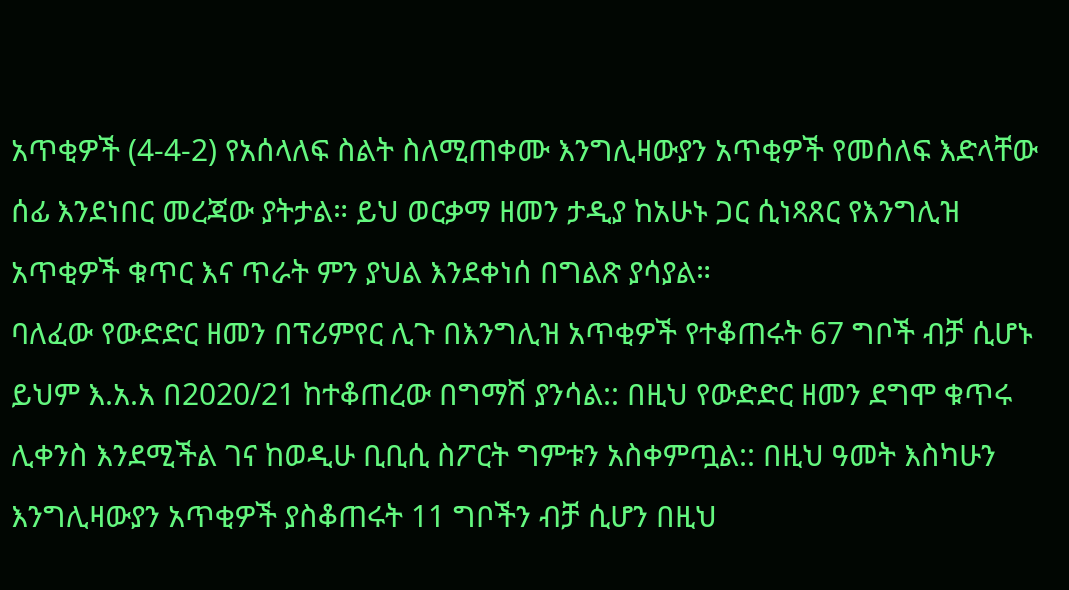አጥቂዎች (4-4-2) የአሰላለፍ ስልት ስለሚጠቀሙ እንግሊዛውያን አጥቂዎች የመሰለፍ እድላቸው ሰፊ እንደነበር መረጃው ያትታል። ይህ ወርቃማ ዘመን ታዲያ ከአሁኑ ጋር ሲነጻጸር የእንግሊዝ አጥቂዎች ቁጥር እና ጥራት ምን ያህል እንደቀነሰ በግልጽ ያሳያል።
ባለፈው የውድድር ዘመን በፕሪምየር ሊጉ በእንግሊዝ አጥቂዎች የተቆጠሩት 67 ግቦች ብቻ ሲሆኑ ይህም እ.አ.አ በ2020/21 ከተቆጠረው በግማሽ ያንሳል:: በዚህ የውድድር ዘመን ደግሞ ቁጥሩ ሊቀንስ እንደሚችል ገና ከወዲሁ ቢቢሲ ስፖርት ግምቱን አስቀምጧል:: በዚህ ዓመት እስካሁን እንግሊዛውያን አጥቂዎች ያስቆጠሩት 11 ግቦችን ብቻ ሲሆን በዚህ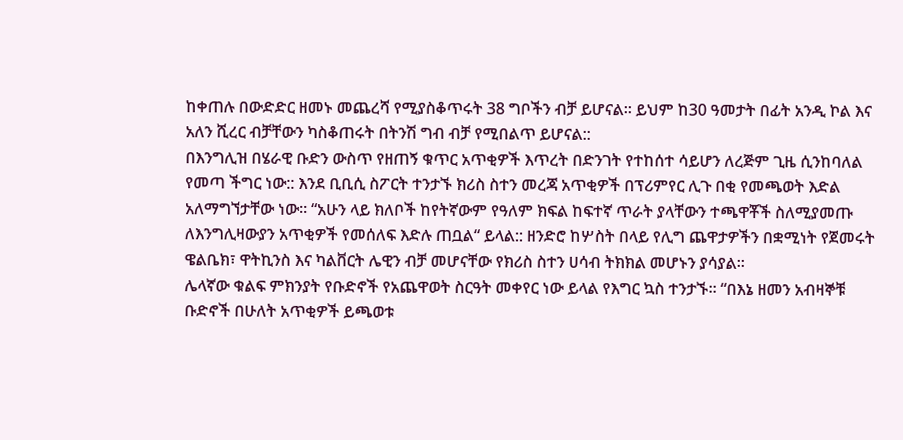ከቀጠሉ በውድድር ዘመኑ መጨረሻ የሚያስቆጥሩት 38 ግቦችን ብቻ ይሆናል። ይህም ከ30 ዓመታት በፊት አንዲ ኮል እና አለን ሺረር ብቻቸውን ካስቆጠሩት በትንሽ ግብ ብቻ የሚበልጥ ይሆናል::
በእንግሊዝ በሄራዊ ቡድን ውስጥ የዘጠኝ ቁጥር አጥቂዎች እጥረት በድንገት የተከሰተ ሳይሆን ለረጅም ጊዜ ሲንከባለል የመጣ ችግር ነው:: እንደ ቢቢሲ ስፖርት ተንታኙ ክሪስ ስተን መረጃ አጥቂዎች በፕሪምየር ሊጉ በቂ የመጫወት እድል አለማግኘታቸው ነው። “አሁን ላይ ክለቦች ከየትኛውም የዓለም ክፍል ከፍተኛ ጥራት ያላቸውን ተጫዋቾች ስለሚያመጡ ለእንግሊዛውያን አጥቂዎች የመሰለፍ እድሉ ጠቧል“ ይላል:: ዘንድሮ ከሦስት በላይ የሊግ ጨዋታዎችን በቋሚነት የጀመሩት ዌልቤክ፣ ዋትኪንስ እና ካልቨርት ሌዊን ብቻ መሆናቸው የክሪስ ስተን ሀሳብ ትክክል መሆኑን ያሳያል።
ሌላኛው ቁልፍ ምክንያት የቡድኖች የአጨዋወት ስርዓት መቀየር ነው ይላል የእግር ኳስ ተንታኙ። “በእኔ ዘመን አብዛኞቹ ቡድኖች በሁለት አጥቂዎች ይጫወቱ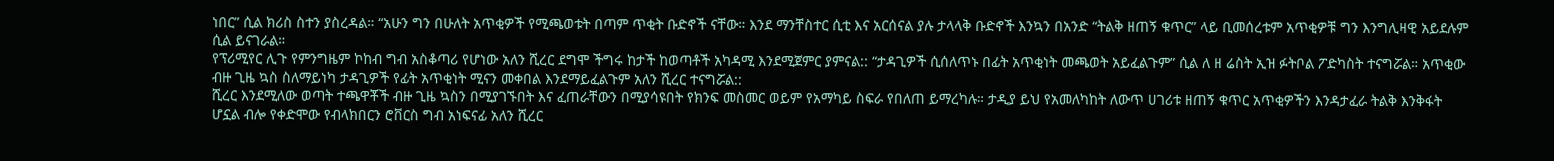ነበር” ሲል ክሪስ ስተን ያስረዳል። “አሁን ግን በሁለት አጥቂዎች የሚጫወቱት በጣም ጥቂት ቡድኖች ናቸው። እንደ ማንቸስተር ሲቲ እና አርሰናል ያሉ ታላላቅ ቡድኖች እንኳን በአንድ “ትልቅ ዘጠኝ ቁጥር” ላይ ቢመሰረቱም አጥቂዎቹ ግን እንግሊዛዊ አይደሉም ሲል ይናገራል።
የፕሪሚየር ሊጉ የምንግዜም ኮከብ ግብ አስቆጣሪ የሆነው አለን ሺረር ደግሞ ችግሩ ከታች ከወጣቶች አካዳሚ እንደሚጀምር ያምናል:: “ታዳጊዎች ሲሰለጥኑ በፊት አጥቂነት መጫወት አይፈልጉም” ሲል ለ ዘ ሬስት ኢዝ ፉትቦል ፖድካስት ተናግሯል። አጥቂው ብዙ ጊዜ ኳስ ስለማይነካ ታዳጊዎች የፊት አጥቂነት ሚናን መቀበል እንደማይፈልጉም አለን ሺረር ተናግሯል::
ሺረር እንደሚለው ወጣት ተጫዋቾች ብዙ ጊዜ ኳስን በሚያገኙበት እና ፈጠራቸውን በሚያሳዩበት የክንፍ መስመር ወይም የአማካይ ስፍራ የበለጠ ይማረካሉ። ታዲያ ይህ የአመለካከት ለውጥ ሀገሪቱ ዘጠኝ ቁጥር አጥቂዎችን እንዳታፈራ ትልቅ እንቅፋት ሆኗል ብሎ የቀድሞው የብላክበርን ሮቨርስ ግብ አነፍናፊ አለን ሺረር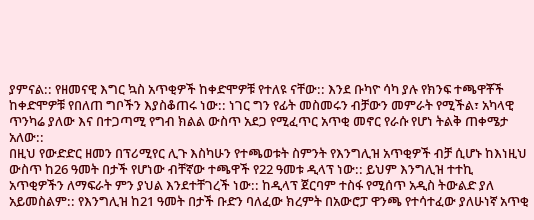ያምናል:: የዘመናዊ እግር ኳስ አጥቂዎች ከቀድሞዎቹ የተለዩ ናቸው:: እንደ ቡካዮ ሳካ ያሉ የክንፍ ተጫዋቾች ከቀድሞዎቹ የበለጠ ግቦችን እያስቆጠሩ ነው:: ነገር ግን የፊት መስመሩን ብቻውን መምራት የሚችል፣ አካላዊ ጥንካሬ ያለው እና በተጋጣሚ የግብ ክልል ውስጥ አደጋ የሚፈጥር አጥቂ መኖር የራሱ የሆነ ትልቅ ጠቀሜታ አለው::
በዚህ የውድድር ዘመን በፕሪሚየር ሊጉ እስካሁን የተጫወቱት ስምንት የእንግሊዝ አጥቂዎች ብቻ ሲሆኑ ከእነዚህ ውስጥ ከ26 ዓመት በታች የሆነው ብቸኛው ተጫዋች የ22 ዓመቱ ዲላፕ ነው:: ይህም እንግሊዝ ተተኪ አጥቂዎችን ለማፍራት ምን ያህል እንደተቸገረች ነው:: ከዲላፕ ጀርባም ተስፋ የሚሰጥ አዲስ ትውልድ ያለ አይመስልም:: የእንግሊዝ ከ21 ዓመት በታች ቡድን ባለፈው ክረምት በአውሮፓ ዋንጫ የተሳተፈው ያለሁነኛ አጥቂ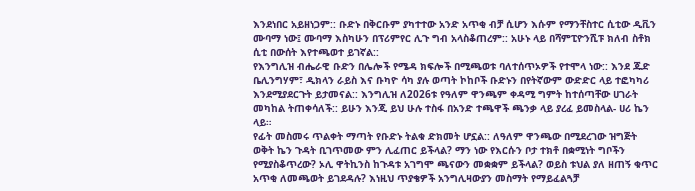እንደነበር አይዘነጋም:: ቡድኑ በቅርቡም ያካተተው አንድ አጥቂ ብቻ ሲሆን እሱም የማንቸስተር ሲቲው ዲቪን ሙባማ ነው፤ ሙባማ እስካሁን በፕሪምየር ሊጉ ግብ አላስቆጠረም:: አሁኑ ላይ በሻምፒዮንሺፑ ክለብ ስቶክ ሲቲ በውሰት እየተጫወተ ይገኛል::
የእንግሊዝ ብሔራዊ ቡድን በሌሎች የሜዳ ክፍሎች በሚጫወቱ ባለተሰጥኦዎች የተሞላ ነው:: እንደ ጁድ ቤሊንግሃም፣ ዲክላን ራይስ እና ቡካዮ ሳካ ያሉ ወጣት ኮከቦች ቡድኑን በየትኛውም ውድድር ላይ ተፎካካሪ እንደሚያደርጉት ይታመናል:: እንግሊዝ ለ2026ቱ የዓለም ዋንጫም ቀዳሚ ግምት ከተሰጣቸው ሀገራት መካከል ትጠቀሳለች:: ይሁን እንጂ ይህ ሁሉ ተስፋ በአንድ ተጫዋች ጫንቃ ላይ ያረፈ ይመስላል- ሀሪ ኬን ላይ።
የፊት መስመሩ ጥልቀት ማጣት የቡድኑ ትልቁ ድክመት ሆኗል:: ለዓለም ዋንጫው በሚደረገው ዝግጅት ወቅት ኬን ጉዳት ቢገጥመው ምን ሊፈጠር ይችላል? ማን ነው የእርሱን ቦታ ተክቶ በቋሚነት ግቦችን የሚያስቆጥረው? ኦሊ ዋትኪንስ ከጉዳቱ አገግሞ ጫናውን መቋቋም ይችላል? ወይስ ቱህል ያለ ዘጠኝ ቁጥር አጥቂ ለመጫወት ይገደዳሉ? እነዚህ ጥያቄዎች አንግሊዛውያን መስማት የማይፈልጓቻ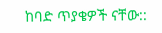ከባድ ጥያቄዎች ናቸው::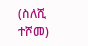(ስለሺ ተሾመ)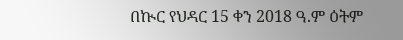በኲር የህዳር 15 ቀን 2018 ዓ.ም ዕትም